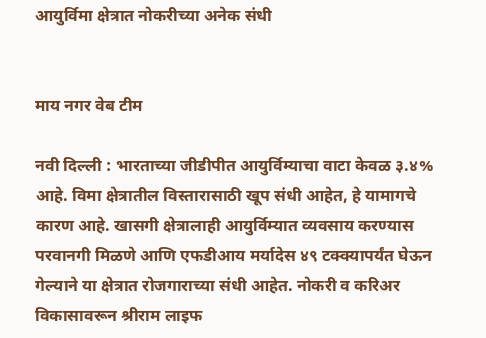आयुर्विमा क्षेत्रात नोकरीच्या अनेक संधी


माय नगर वेब टीम

नवी दिल्ली : भारताच्या जीडीपीत आयुर्विम्याचा वाटा केवळ ३.४% आहे. विमा क्षेत्रातील विस्तारासाठी खूप संधी आहेत, हे यामागचे कारण आहे. खासगी क्षेत्रालाही आयुर्विम्यात व्यवसाय करण्यास परवानगी मिळणे आणि एफडीआय मर्यादेस ४९ टक्क्यापर्यंत घेऊन गेल्याने या क्षेत्रात रोजगाराच्या संधी आहेत. नोकरी व करिअर विकासावरून श्रीराम लाइफ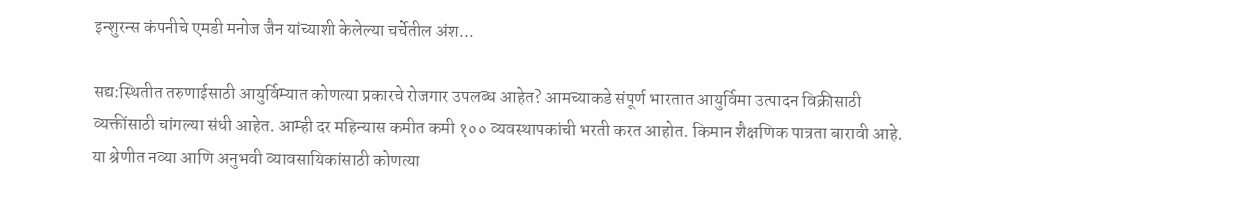इन्शुरन्स कंपनीचे एमडी मनोज जैन यांच्याशी केलेल्या चर्चेतील अंश...

सद्य:स्थितीत तरुणाईसाठी आयुर्विम्यात कोणत्या प्रकारचे रोजगार उपलब्ध आहेत? आमच्याकडे संपूर्ण भारतात आयुर्विमा उत्पादन विक्रीसाठी व्यक्तींसाठी चांगल्या संधी आहेत. आम्ही दर महिन्यास कमीत कमी १०० व्यवस्थापकांची भरती करत आहोत. किमान शैक्षणिक पात्रता बारावी आहे.
या श्रेणीत नव्या आणि अनुभवी व्यावसायिकांसाठी कोणत्या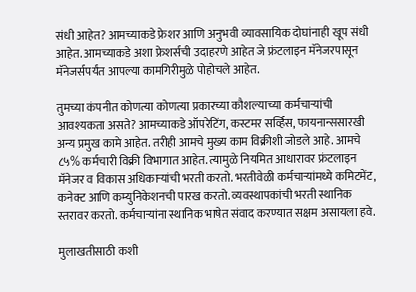संधी आहेत? आमच्याकडे फ्रेशर आणि अनुभवी व्यावसायिक दोघांनाही खूप संधी आहेत. आमच्याकडे अशा फ्रेशर्सची उदाहरणे आहेत जे फ्रंटलाइन मॅनेजरपासून मॅनेजर्सपर्यंत आपल्या कामगिरीमुळे पोहोचले आहेत.

तुमच्या कंपनीत कोणत्या कोणत्या प्रकारच्या कौशल्याच्या कर्मचाऱ्यांची आवश्यकता असते? आमच्याकडे ऑपरेटिंग, कस्टमर सर्व्हिस, फायनान्ससारखी अन्य प्रमुख कामे आहेत. तरीही आमचे मुख्य काम विक्रीशी जोडले आहे. आमचे ८५% कर्मचारी विक्री विभागात आहेत. त्यामुळे नियमित आधारावर फ्रंटलाइन मॅनेजर व विकास अधिकाऱ्यांची भरती करतो. भरतीवेळी कर्मचाऱ्यांमध्ये कमिटमेंट, कनेक्ट आणि कम्युनिकेशनची पारख करतो. व्यवस्थापकांची भरती स्थानिक स्तरावर करतो. कर्मचाऱ्यांना स्थानिक भाषेत संवाद करण्यात सक्षम असायला हवे.

मुलाखतीसाठी कशी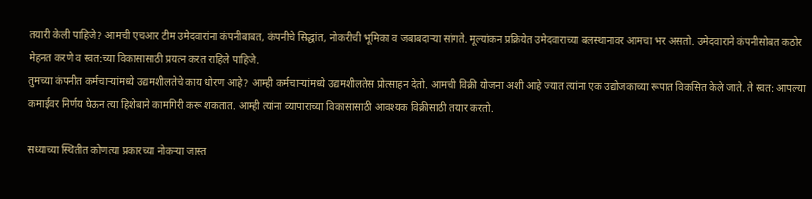तयारी केली पाहिजे? आमची एचआर टीम उमेदवारांना कंपनीबाबत, कंपनीचे सिद्धांत, नोकरीची भूमिका व जबाबदाऱ्या सांगते. मूल्यांकन प्रक्रियेत उमेदवाराच्या बलस्थानावर आमचा भर असतो. उमेदवाराने कंपनीसोबत कठोर मेहनत करणे व स्वत:च्या विकासासाठी प्रयत्न करत राहिले पाहिजे.
तुमच्या कंपनीत कर्मचाऱ्यांमध्ये उद्यमशीलतेचे काय धोरण आहे? आम्ही कर्मचाऱ्यांमध्ये उद्यमशीलतेस प्रोत्साहन देतो. आमची विक्री योजना अशी आहे ज्यात त्यांना एक उद्योजकाच्या रूपात विकसित केले जाते. ते स्वत: आपल्या कमाईवर निर्णय घेऊन त्या हिशेबाने कामगिरी करू शकतात. आम्ही त्यांना व्यापाराच्या विकासासाठी आवश्यक विक्रीसाठी तयार करतो.

सध्याच्या स्थितीत कोणत्या प्रकारच्या नोकऱ्या जास्त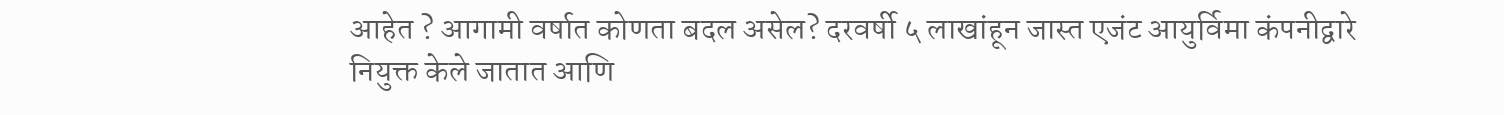आहेत ? आगामी वर्षात कोणता बदल असेल? दरवर्षी ५ लाखांहून जास्त एजंट आयुर्विमा कंपनीद्वारे नियुक्त केले जातात आणि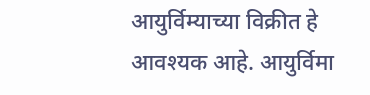आयुर्विम्याच्या विक्रीत हे आवश्यक आहे. आयुर्विमा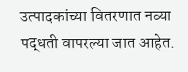उत्पादकांच्या वितरणात नव्या पद्धती वापरल्या जात आहेत.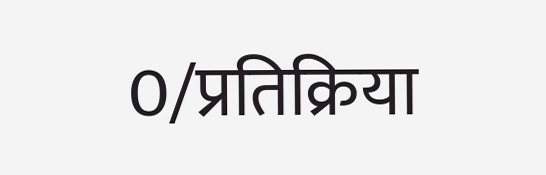0/प्रतिक्रिया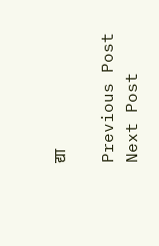द्या

Previous Post Next Post